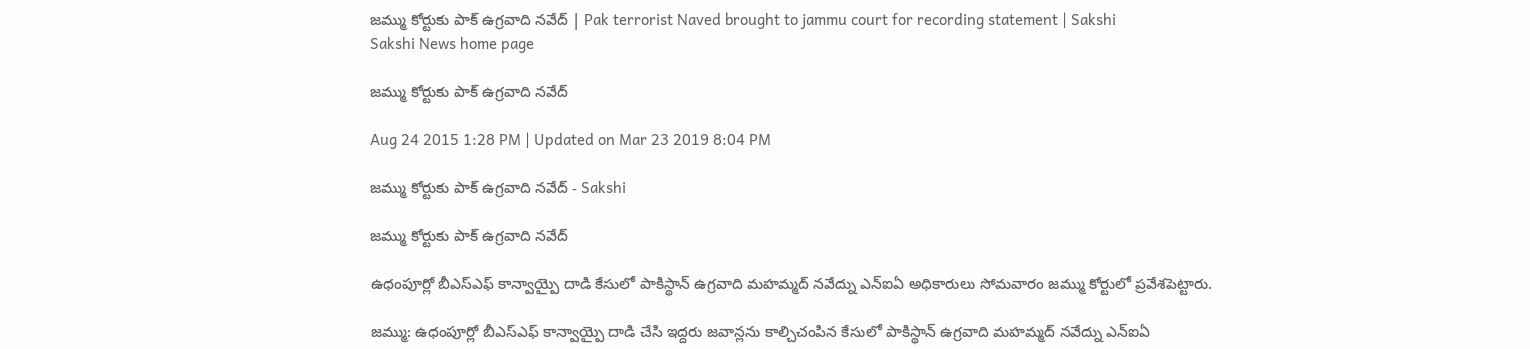జమ్ము కోర్టుకు పాక్ ఉగ్రవాది నవేద్ | Pak terrorist Naved brought to jammu court for recording statement | Sakshi
Sakshi News home page

జమ్ము కోర్టుకు పాక్ ఉగ్రవాది నవేద్

Aug 24 2015 1:28 PM | Updated on Mar 23 2019 8:04 PM

జమ్ము కోర్టుకు పాక్ ఉగ్రవాది నవేద్ - Sakshi

జమ్ము కోర్టుకు పాక్ ఉగ్రవాది నవేద్

ఉధంపూర్లో బీఎస్ఎఫ్ కాన్వాయ్పై దాడి కేసులో పాకిస్థాన్ ఉగ్రవాది మహమ్మద్ నవేద్ను ఎన్ఐఏ అధికారులు సోమవారం జమ్ము కోర్టులో ప్రవేశపెట్టారు.

జమ్ము: ఉధంపూర్లో బీఎస్ఎఫ్ కాన్వాయ్పై దాడి చేసి ఇద్దరు జవాన్లను కాల్చిచంపిన కేసులో పాకిస్థాన్ ఉగ్రవాది మహమ్మద్ నవేద్ను ఎన్ఐఏ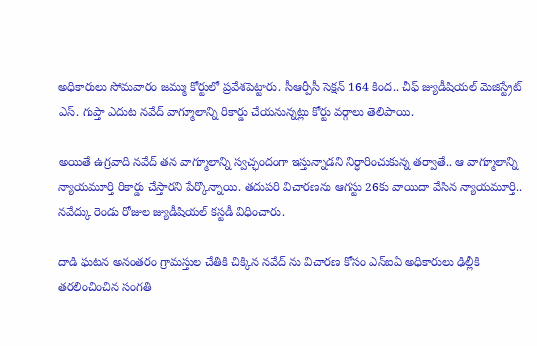అధికారులు సోమవారం జమ్ము కోర్టులో ప్రవేశపెట్టారు. సీఆర్పీసీ సెక్షన్ 164 కింద.. చీఫ్ జ్యుడీషియల్ మెజిస్ట్రేట్ ఎస్. గుప్తా ఎదుట నవేద్ వాగ్మూలాన్ని రికార్డు చేయనున్నట్లు కోర్టు వర్గాలు తెలిపాయి.

అయితే ఉగ్రవాది నవేద్ తన వాగ్మూలాన్ని స్వచ్ఛందంగా ఇస్తున్నాడని నిర్ధారించుకున్న తర్వాతే.. ఆ వాగ్మూలాన్ని న్యాయమూర్తి రికార్డు చేస్తారని పేర్కొన్నాయి. తదుపరి విచారణను ఆగస్టు 26కు వాయిదా వేసిన న్యాయమూర్తి.. నవేద్కు రెండు రోజుల జ్యుడీషియల్ కస్టడీ విధించారు.

దాడి ఘటన అనంతరం గ్రామస్తుల చేతికి చిక్కిన నవేద్ ను విచారణ కోసం ఎన్ఐఏ అధికారులు ఢిల్లీకి తరలించించిన సంగతి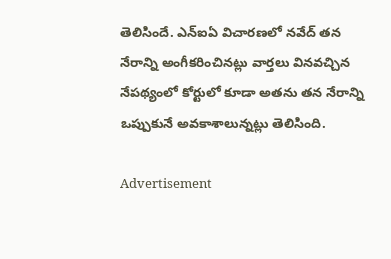తెలిసిందే. ఎన్ఐఏ విచారణలో నవేద్ తన నేరాన్ని అంగీకరించినట్లు వార్తలు వినవచ్చిన నేపథ్యంలో కోర్టులో కూడా అతను తన నేరాన్ని ఒప్పుకునే అవకాశాలున్నట్లు తెలిసింది.

Advertisement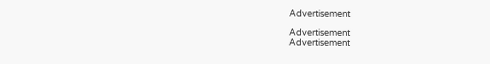Advertisement

Advertisement
Advertisement